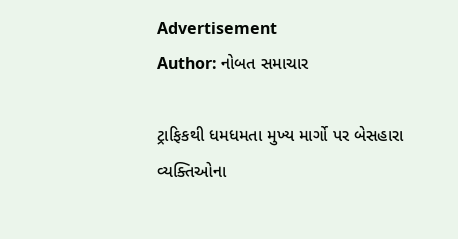Advertisement
Author: નોબત સમાચાર

ટ્રાફિકથી ધમધમતા મુખ્ય માર્ગો પર બેસહારા વ્યક્તિઓના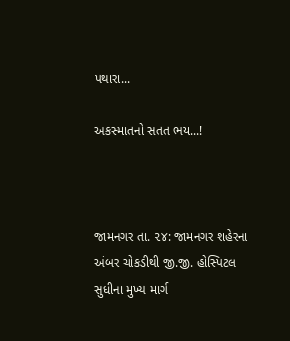પથારા...

અકસ્માતનો સતત ભય...!



જામનગર તા. ૨૪: જામનગર શહેરના અંબર ચોકડીથી જી.જી. હોસ્પિટલ સુધીના મુખ્ય માર્ગ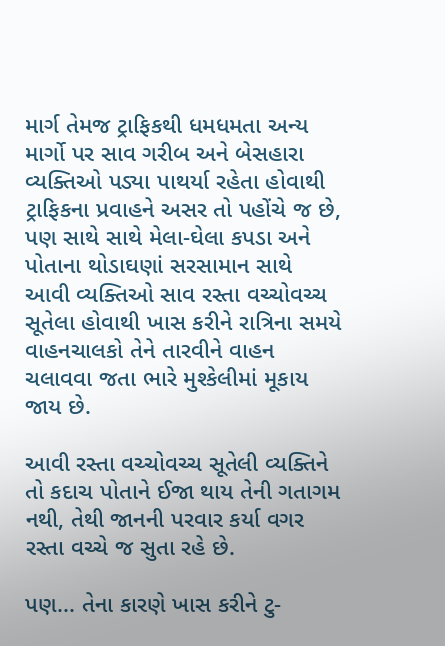માર્ગ તેમજ ટ્રાફિકથી ધમધમતા અન્ય માર્ગો પર સાવ ગરીબ અને બેસહારા વ્યક્તિઓ પડ્યા પાથર્યા રહેતા હોવાથી ટ્રાફિકના પ્રવાહને અસર તો પહોંચે જ છે, પણ સાથે સાથે મેલા-ઘેલા કપડા અને પોતાના થોડાઘણાં સરસામાન સાથે આવી વ્યક્તિઓ સાવ રસ્તા વચ્ચોવચ્ચ સૂતેલા હોવાથી ખાસ કરીને રાત્રિના સમયે વાહનચાલકો તેને તારવીને વાહન ચલાવવા જતા ભારે મુશ્કેલીમાં મૂકાય જાય છે.

આવી રસ્તા વચ્ચોવચ્ચ સૂતેલી વ્યક્તિને તો કદાચ પોતાને ઈજા થાય તેની ગતાગમ નથી, તેથી જાનની પરવાર કર્યા વગર રસ્તા વચ્ચે જ સુતા રહે છે.

પણ... તેના કારણે ખાસ કરીને ટુ-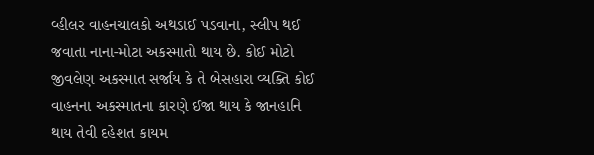વ્હીલર વાહનચાલકો અથડાઈ પડવાના, સ્લીપ થઈ જવાતા નાના-મોટા અકસ્માતો થાય છે. કોઈ મોટો જીવલેણ અકસ્માત સર્જાય કે તે બેસહારા વ્યક્તિ કોઈ વાહનના અકસ્માતના કારણે ઈજા થાય કે જાનહાનિ થાય તેવી દહેશત કાયમ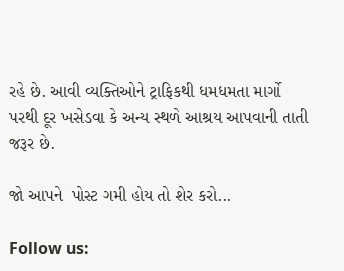રહે છે. આવી વ્યક્તિઓને ટ્રાફિકથી ધમધમતા માર્ગો પરથી દૂર ખસેડવા કે અન્ય સ્થળે આશ્રય આપવાની તાતી જરૂર છે.

જો આપને  પોસ્ટ ગમી હોય તો શેર કરો...

Follow us: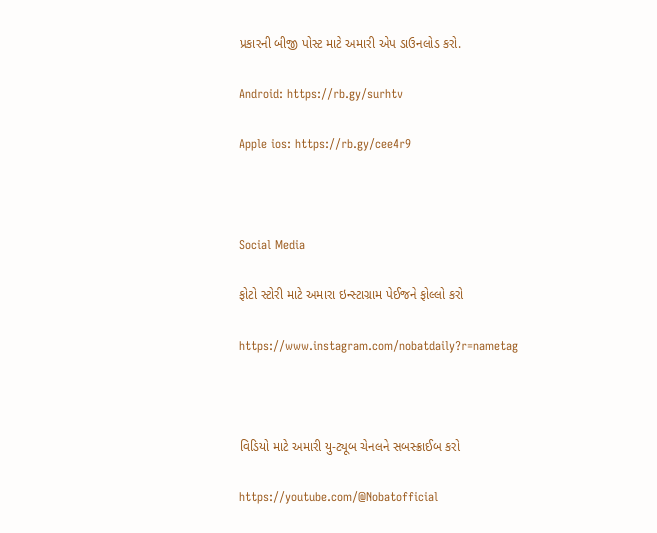પ્રકારની બીજી પોસ્ટ માટે અમારી એપ ડાઉનલોડ કરો.

Android: https://rb.gy/surhtv

Apple ios: https://rb.gy/cee4r9



Social Media

ફોટો સ્ટોરી માટે અમારા ઇન્સ્ટાગ્રામ પેઈજને ફોલ્લો કરો

https://www.instagram.com/nobatdaily?r=nametag



વિડિયો માટે અમારી યુ-ટ્યૂબ ચેનલને સબસ્ક્રાઈબ કરો

https://youtube.com/@Nobatofficial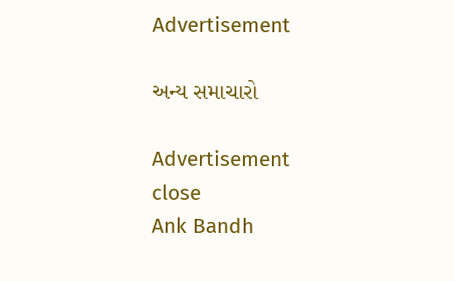Advertisement

અન્ય સમાચારો

Advertisement
close
Ank Bandh